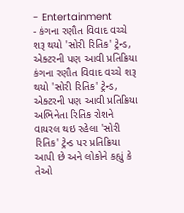- Entertainment
- કંગના રણૌત વિવાદ વચ્ચે શરૂ થયો 'સોરી રિતિક' ટ્રેન્ડ, એક્ટરની પણ આવી પ્રતિક્રિયા
કંગના રણૌત વિવાદ વચ્ચે શરૂ થયો 'સોરી રિતિક' ટ્રેન્ડ, એક્ટરની પણ આવી પ્રતિક્રિયા
અભિનેતા રિતિક રોશને વાયરલ થઇ રહેલા 'સોરી રિતિક' ટ્રેન્ડ પર પ્રતિક્રિયા આપી છે અને લોકોને કહ્યું કે તેઓ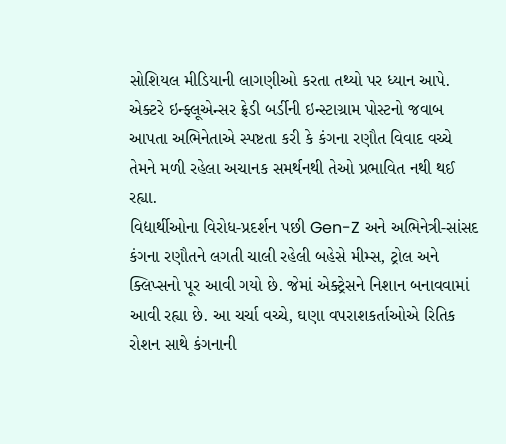સોશિયલ મીડિયાની લાગણીઓ કરતા તથ્યો પર ધ્યાન આપે. એક્ટરે ઇન્ફ્લૂએન્સર ફ્રેડી બર્ડીની ઇન્સ્ટાગ્રામ પોસ્ટનો જવાબ આપતા અભિનેતાએ સ્પષ્ટતા કરી કે કંગના રણૌત વિવાદ વચ્ચે તેમને મળી રહેલા અચાનક સમર્થનથી તેઓ પ્રભાવિત નથી થઈ રહ્યા.
વિદ્યાર્થીઓના વિરોધ-પ્રદર્શન પછી Gen-Z અને અભિનેત્રી-સાંસદ કંગના રણૌતને લગતી ચાલી રહેલી બહેસે મીમ્સ, ટ્રોલ અને ક્લિપ્સનો પૂર આવી ગયો છે. જેમાં એક્ટ્રેસને નિશાન બનાવવામાં આવી રહ્યા છે. આ ચર્ચા વચ્ચે, ઘણા વપરાશકર્તાઓએ રિતિક રોશન સાથે કંગનાની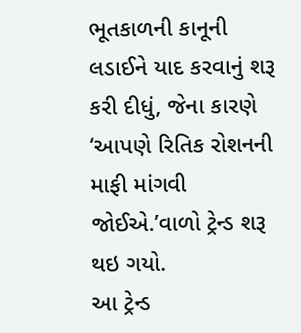ભૂતકાળની કાનૂની લડાઈને યાદ કરવાનું શરૂ કરી દીધું, જેના કારણે ‘આપણે રિતિક રોશનની માફી માંગવી જોઈએ.’વાળો ટ્રેન્ડ શરૂ થઇ ગયો.
આ ટ્રેન્ડ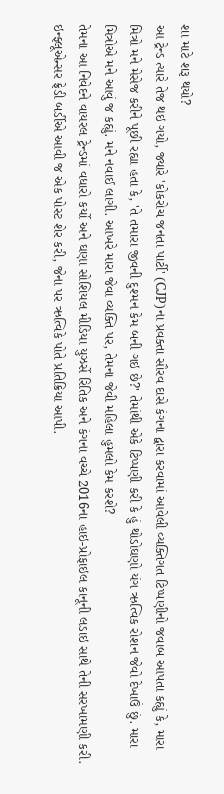શા માટે શરૂ થયો?
આ ટ્રેન્ડ ત્યારે તેજ થઇ ગયો, જ્યારે 'કોકરોચ જનતા પાર્ટી' (CJP)ના પ્રવક્તા સૌરવ દાસે કંગના દ્વારા કરવામાં આવેલી વ્યક્તિગત ટિપ્પણીનો જવાબ આપતા કહ્યું કે, મારા મિત્રો મને મેસેજ કરીને પૂછી રહ્યા હતા કે, 'તે તમારા જીવની દુશ્મન કેમ બની ગઇ છે?' તેમાંથી એકે ટિપ્પણી કરી કે હું થોડોઘણો યંગ ઋત્વિક રોશન જેવો દેખાઉં છું. મારા મિત્રોએ મને આવું જ કહ્યું. મને નવાઈ લાગી. આખરે મારા જેવા વ્યક્તિ પર, તેમના જેવી મહિલા હુમલો કેમ કરશે?
તેમના આ નિવેદને વાયરલ ટ્રેન્ડમાં વધારો કર્યો અને ઘણા સોશિયલ મીડિયા યુઝર્સે રિતિક અને કંગના વચ્ચે 2016ના હાઇ-પ્રોફાઇલ કાનૂની લડાઇ સાથે તેની સરખામણી કરી. ઇન્ફ્લૂએન્સર ફ્રેડી બર્ડીએ આવી જ એક પોસ્ટ શેર કરી, જેના પર ઋત્વિકે પોતે પ્રતિક્રિયા આપી.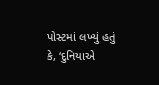પોસ્ટમાં લખ્યું હતું કે, ‘દુનિયાએ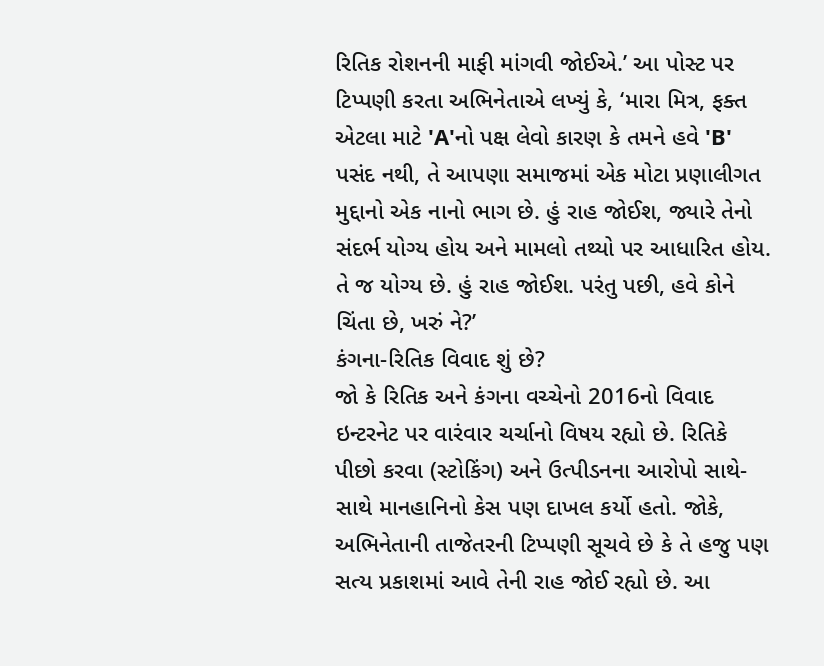રિતિક રોશનની માફી માંગવી જોઈએ.’ આ પોસ્ટ પર ટિપ્પણી કરતા અભિનેતાએ લખ્યું કે, ‘મારા મિત્ર, ફક્ત એટલા માટે 'A'નો પક્ષ લેવો કારણ કે તમને હવે 'B' પસંદ નથી, તે આપણા સમાજમાં એક મોટા પ્રણાલીગત મુદ્દાનો એક નાનો ભાગ છે. હું રાહ જોઈશ, જ્યારે તેનો સંદર્ભ યોગ્ય હોય અને મામલો તથ્યો પર આધારિત હોય. તે જ યોગ્ય છે. હું રાહ જોઈશ. પરંતુ પછી, હવે કોને ચિંતા છે, ખરું ને?’
કંગના-રિતિક વિવાદ શું છે?
જો કે રિતિક અને કંગના વચ્ચેનો 2016નો વિવાદ ઇન્ટરનેટ પર વારંવાર ચર્ચાનો વિષય રહ્યો છે. રિતિકે પીછો કરવા (સ્ટોકિંગ) અને ઉત્પીડનના આરોપો સાથે-સાથે માનહાનિનો કેસ પણ દાખલ કર્યો હતો. જોકે, અભિનેતાની તાજેતરની ટિપ્પણી સૂચવે છે કે તે હજુ પણ સત્ય પ્રકાશમાં આવે તેની રાહ જોઈ રહ્યો છે. આ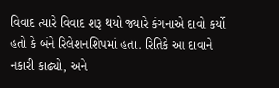વિવાદ ત્યારે વિવાદ શરૂ થયો જ્યારે કંગનાએ દાવો કર્યો હતો કે બંને રિલેશનશિપમાં હતા. રિતિકે આ દાવાને નકારી કાઢ્યો, અને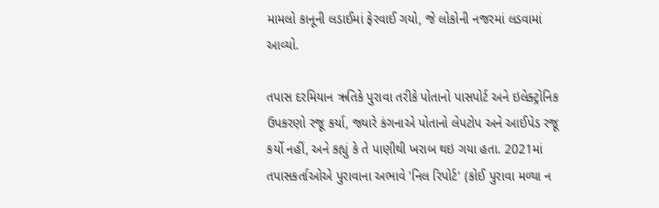મામલો કાનૂની લડાઈમાં ફેરવાઈ ગયો, જે લોકોની નજરમાં લડવામાં આવ્યો.

તપાસ દરમિયાન ઋતિકે પુરાવા તરીકે પોતાનો પાસપોર્ટ અને ઇલેક્ટ્રોનિક ઉપકરણો રજૂ કર્યા, જ્યારે કંગનાએ પોતાનો લેપટોપ અને આઈપેડ રજૂ કર્યો નહીં, અને કહ્યું કે તે પાણીથી ખરાબ થઇ ગયા હતા. 2021માં તપાસકર્તાઓએ પુરાવાના અભાવે 'નિલ રિપોર્ટ' (કોઈ પુરાવા મળ્યા ન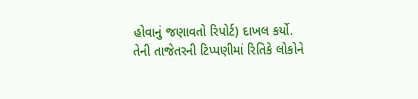હોવાનું જણાવતો રિપોર્ટ) દાખલ કર્યો.
તેની તાજેતરની ટિપ્પણીમાં રિતિકે લોકોને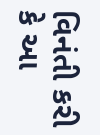વિનંતી કરી કે આ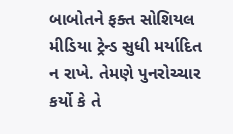બાબોતને ફક્ત સોશિયલ મીડિયા ટ્રેન્ડ સુધી મર્યાદિત ન રાખે. તેમણે પુનરોચ્ચાર કર્યો કે તે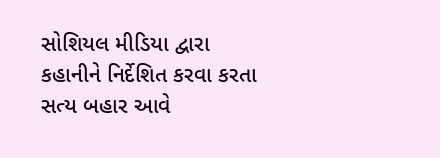સોશિયલ મીડિયા દ્વારા કહાનીને નિર્દેશિત કરવા કરતા સત્ય બહાર આવે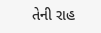તેની રાહ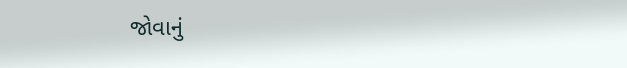જોવાનું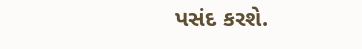પસંદ કરશે.